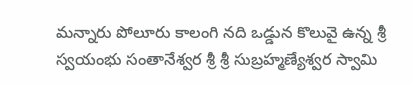మన్నారు పోలూరు కాలంగి నది ఒడ్డున కొలువై ఉన్న శ్రీ స్వయంభు సంతానేశ్వర శ్రీ శ్రీ సుబ్రహ్మణ్యేశ్వర స్వామి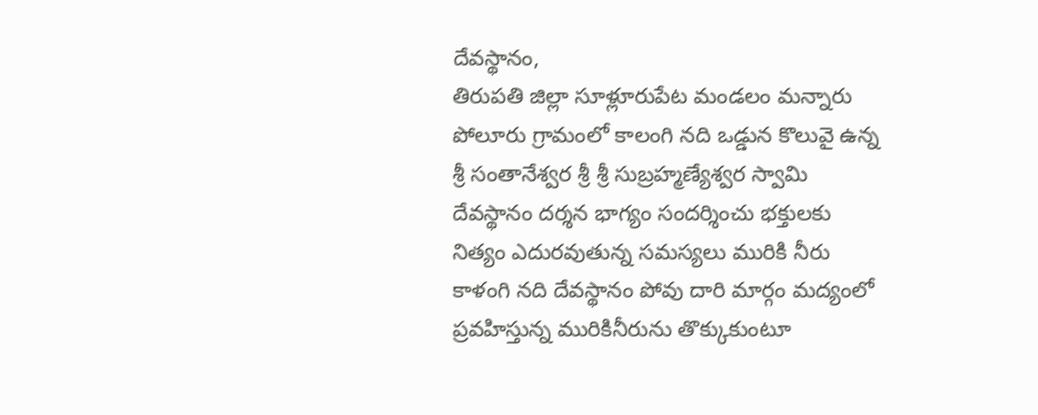దేవస్థానం,
తిరుపతి జిల్లా సూళ్లూరుపేట మండలం మన్నారు పోలూరు గ్రామంలో కాలంగి నది ఒడ్డున కొలువై ఉన్న శ్రీ సంతానేశ్వర శ్రీ శ్రీ సుబ్రహ్మణ్యేశ్వర స్వామి దేవస్థానం దర్శన భాగ్యం సందర్శించు భక్తులకు నిత్యం ఎదురవుతున్న సమస్యలు మురికి నీరు కాళంగి నది దేవస్థానం పోవు దారి మార్గం మద్యంలో ప్రవహిస్తున్న మురికినీరును తొక్కుకుంటూ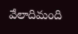వేలాదిమంది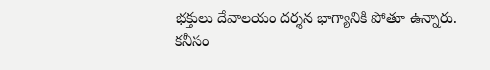భక్తులు దేవాలయం దర్శన భాగ్యానికి పోతూ ఉన్నారు. కనీసం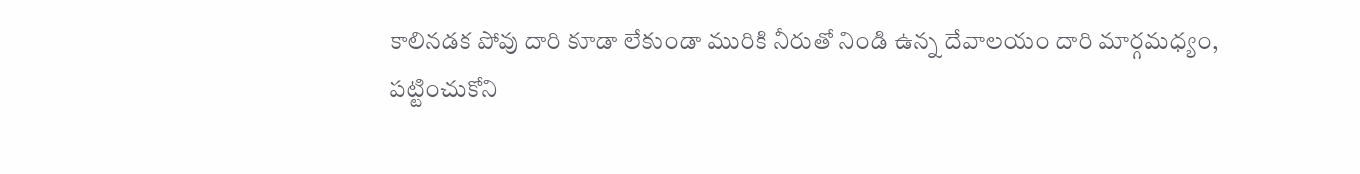కాలినడక పోవు దారి కూడా లేకుండా మురికి నీరుతో నిండి ఉన్న దేవాలయం దారి మార్గమధ్యం,
పట్టించుకోని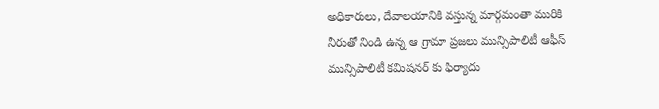అధికారులు, దేవాలయానికి వస్తున్న మార్గమంతా మురికి నీరుతో నిండి ఉన్న ఆ గ్రామా ప్రజలు మున్సిపాలిటీ ఆఫీస్ మున్సిపాలిటీ కమిషనర్ కు ఫిర్యాదు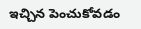ఇచ్చిన పెంచుకోవడం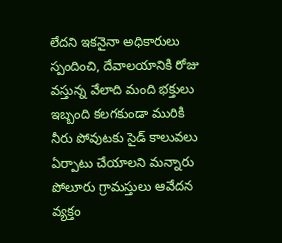లేదని ఇకనైనా అధికారులు స్పందించి, దేవాలయానికి రోజు వస్తున్న వేలాది మంది భక్తులు ఇబ్బంది కలగకుండా మురికి నీరు పోవుటకు సైడ్ కాలువలు ఏర్పాటు చేయాలని మన్నారు పోలూరు గ్రామస్తులు ఆవేదన వ్యక్తం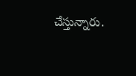చేస్తున్నారు.